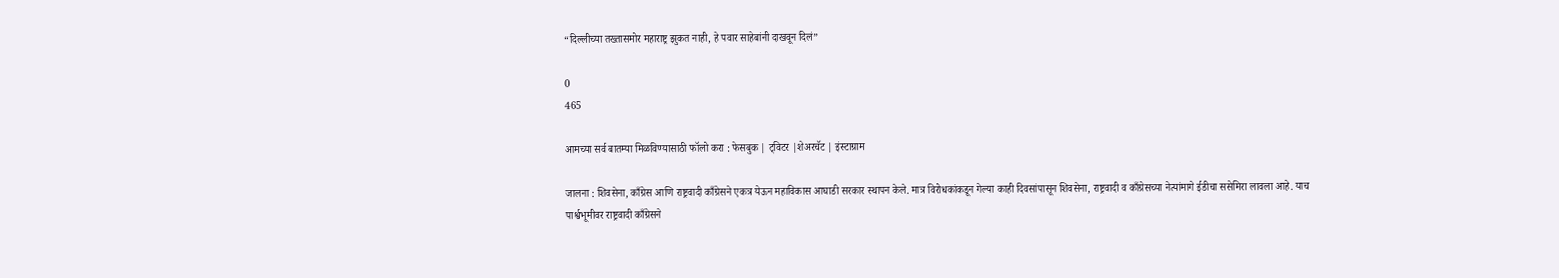“दिल्लीच्या तख्तासमोर महाराष्ट्र झुकत नाही, हे पवार साहेबांनी दाखवून दिलं”

0
465

आमच्या सर्व बातम्या मिळविण्यासाठी फॉलो करा : फेसबुक | ट्विटर |शेअरचॅट | इंस्टाग्राम

जालना : शिवसेना, काँग्रेस आणि राष्ट्रवादी काँग्रेसने एकत्र येऊन महाविकास आघाडी सरकार स्थापन केले. मात्र विरोधकांकडून गेल्या काही दिवसांपासून शिवसेना, राष्ट्रवादी व काँग्रेसच्या नेत्यांमागे ईडीचा ससेमिरा लावला आहे. याच पार्श्वभूमीवर राष्ट्रवादी काँग्रेसने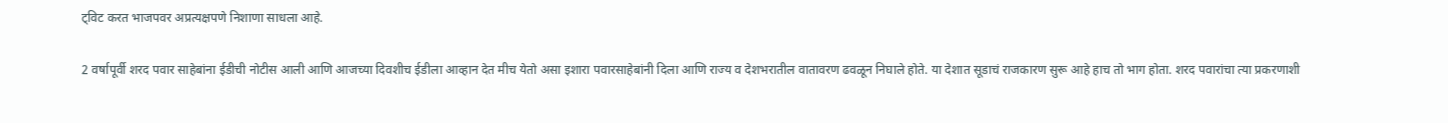ट्विट करत भाजपवर अप्रत्यक्षपणे निशाणा साधला आहे.

2 वर्षापूर्वी शरद पवार साहेबांना ईडीची नोटीस आली आणि आजच्या दिवशीच ईडीला आव्हान देत मीच येतो असा इशारा पवारसाहेबांनी दिला आणि राज्य व देशभरातील वातावरण ढवळून निघाले होते. या देशात सूडाचं राजकारण सुरू आहे हाच तो भाग होता. शरद पवारांचा त्या प्रकरणाशी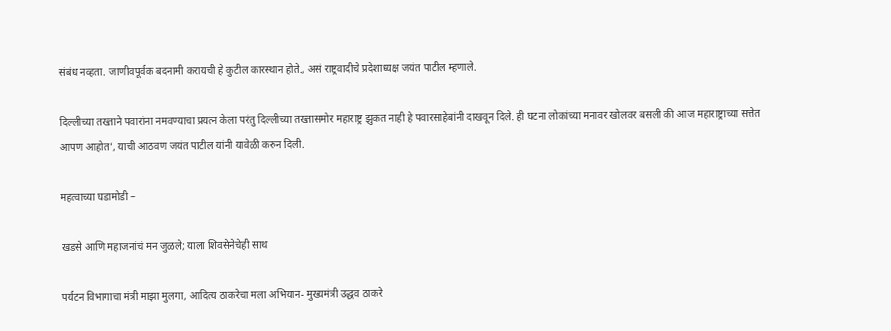संबंध नव्हता. जाणीवपूर्वक बदनामी करायची हे कुटील कारस्थान होते., असं राष्ट्रवादीचे प्रदेशाध्यक्ष जयंत पाटील म्हणाले.

दिल्लीच्या तख्ताने पवारांना नमवण्याचा प्रयत्न केला परंतु दिल्लीच्या तख्तासमोर महाराष्ट्र झुकत नाही हे पवारसाहेबांनी दाखवून दिले. ही घटना लोकांच्या मनावर खोलवर बसली की आज महाराष्ट्राच्या सत्तेत आपण आहोत’, याची आठवण जयंत पाटील यांनी यावेळी करुन दिली.

महत्वाच्या घडामोडी –

खडसे आणि महाजनांचं मन जुळले; याला शिवसेनेचेही साथ

पर्यटन विभागाचा मंत्री माझा मुलगा, आदित्य ठाकरेचा मला अभियान- मुख्यमंत्री उद्धव ठाकरे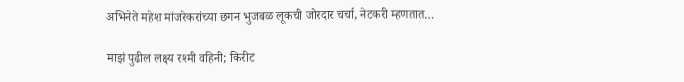अभिनेते महेश मांजरेकरांच्या छगन भुजबळ लूकची जोरदार चर्चा, नेटकरी म्हणतात…

माझं पुढील लक्ष्य रश्मी वहिनी; किरीट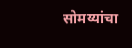सोमय्यांचा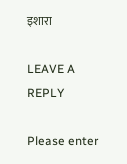इशारा

LEAVE A REPLY

Please enter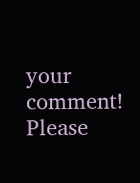your comment!
Please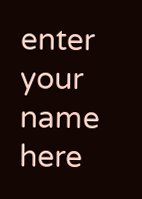enter your name here